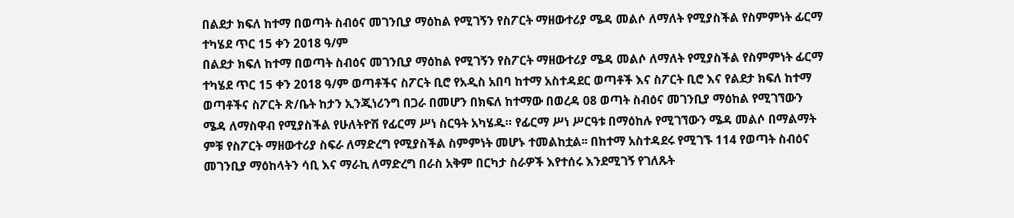በልደታ ክፍለ ከተማ በወጣት ስብዕና መገንቢያ ማዕከል የሚገኝን የስፖርት ማዘውተሪያ ሜዳ መልሶ ለማለት የሚያስችል የስምምነት ፊርማ ተካሄደ ጥር 15 ቀን 2018 ዓ/ም
በልደታ ክፍለ ከተማ በወጣት ስብዕና መገንቢያ ማዕከል የሚገኝን የስፖርት ማዘውተሪያ ሜዳ መልሶ ለማለት የሚያስችል የስምምነት ፊርማ ተካሄደ ጥር 15 ቀን 2018 ዓ/ም ወጣቶችና ስፖርት ቢሮ የአዲስ አበባ ከተማ አስተዳደር ወጣቶች እና ስፖርት ቢሮ እና የልደታ ክፍለ ከተማ ወጣቶችና ስፖርት ጽ/ቤት ከታን ኢንጂነሪንግ በጋራ በመሆን በክፍለ ከተማው በወረዳ 08 ወጣት ስብዕና መገንቢያ ማዕከል የሚገኘውን ሜዳ ለማስዋብ የሚያስችል የሁለትዮሽ የፊርማ ሥነ ስርዓት አካሄዱ። የፊርማ ሥነ ሥርዓቱ በማዕከሉ የሚገኘውን ሜዳ መልሶ በማልማት ምቹ የስፖርት ማዘውተሪያ ስፍራ ለማድረግ የሚያስችል ስምምነት መሆኑ ተመልከቷል፡፡ በከተማ አስተዳደሩ የሚገኙ 114 የወጣት ስብዕና መገንቢያ ማዕከላትን ሳቢ እና ማራኪ ለማድረግ በራስ አቅም በርካታ ስራዎች እየተሰሩ እንደሚገኝ የገለጹት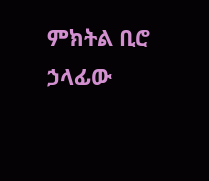ምክትል ቢሮ ኃላፊው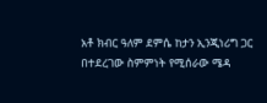አቶ ክብር ዓለም ደምሴ ከታን ኢንጂነሪግ ጋር በተደረገው ስምምነት የሚሰራው ሜዳ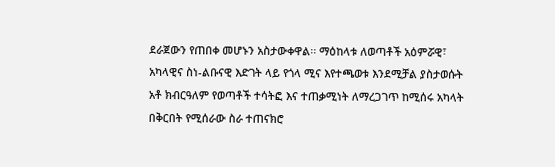ደራጀውን የጠበቀ መሆኑን አስታውቀዋል፡፡ ማዕከላቱ ለወጣቶች አዕምሯዊ፣ አካላዊና ስነ-ልቡናዊ እድገት ላይ የጎላ ሚና እየተጫወቱ እንደሚቻል ያስታወሱት አቶ ክብርዓለም የወጣቶች ተሳትፎ እና ተጠቃሚነት ለማረጋገጥ ከሚሰሩ አካላት በቅርበት የሚሰራው ስራ ተጠናክሮ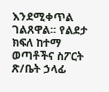እንደሚቀጥል ገልጸዋል፡፡ የልደታ ክፍለ ከተማ ወጣቶችና ስፖርት ጽ/ቤት ኃላፊ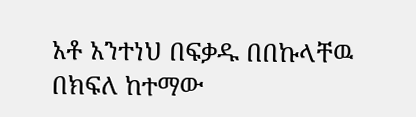አቶ አንተነህ በፍቃዱ በበኩላቸዉ በክፍለ ከተማው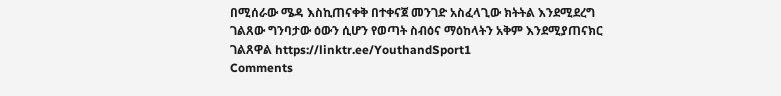በሚሰራው ሜዳ እስኪጠናቀቅ በተቀናጀ መንገድ አስፈላጊው ክትትል እንደሚደረግ ገልጸው ግንባታው ዕውን ሲሆን የወጣት ስብዕና ማዕከላትን አቅም እንደሚያጠናክር ገልጸዋል https://linktr.ee/YouthandSport1
Comments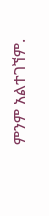ምንም አልተገኘም.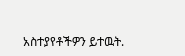አስተያየቶችዎን ይተዉት.